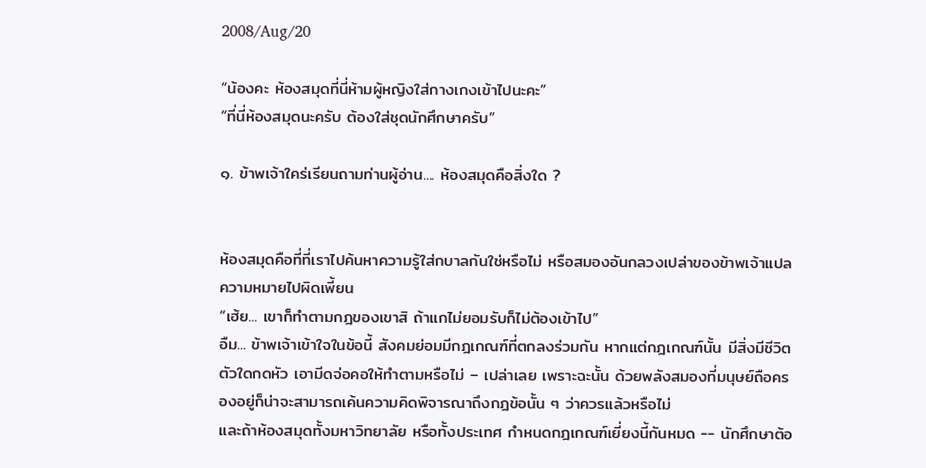2008/Aug/20

“น้องคะ ห้องสมุดที่นี่ห้ามผู้หญิงใส่กางเกงเข้าไปนะคะ”
“ที่นี่ห้องสมุดนะครับ ต้องใส่ชุดนักศึกษาครับ”

๑. ข้าพเจ้าใคร่เรียนถามท่านผู้อ่าน.... ห้องสมุดคือสิ่งใด ?


ห้องสมุดคือที่ที่เราไปค้นหาความรู้ใส่กบาลกันใช่หรือไม่ หรือสมองอันกลวงเปล่าของข้าพเจ้าแปลความหมายไปผิดเพี้ยน
“เฮ้ย... เขาก็ทำตามกฎของเขาสิ ถ้าแกไม่ยอมรับก็ไม่ต้องเข้าไป”
อืม... ข้าพเจ้าเข้าใจในข้อนี้ สังคมย่อมมีกฎเกณฑ์ที่ตกลงร่วมกัน หากแต่กฎเกณฑ์นั้น มีสิ่งมีชีวิตตัวใดกดหัว เอามีดจ่อคอให้ทำตามหรือไม่ – เปล่าเลย เพราะฉะนั้น ด้วยพลังสมองที่มนุษย์ถือครองอยู่ก็น่าจะสามารถเค้นความคิดพิจารณาถึงกฎข้อนั้น ๆ ว่าควรแล้วหรือไม่
และถ้าห้องสมุดทั้งมหาวิทยาลัย หรือทั้งประเทศ กำหนดกฎเกณฑ์เยี่ยงนี้กันหมด -- นักศึกษาต้อ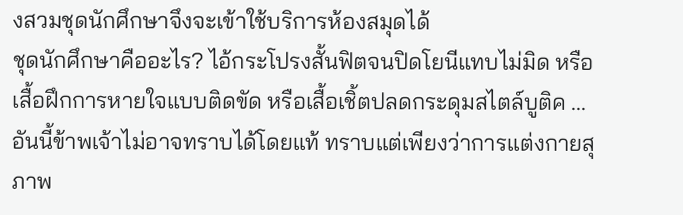งสวมชุดนักศึกษาจึงจะเข้าใช้บริการห้องสมุดได้
ชุดนักศึกษาคืออะไร? ไอ้กระโปรงสั้นฟิตจนปิดโยนีแทบไม่มิด หรือเสื้อฝึกการหายใจแบบติดขัด หรือเสื้อเชิ้ตปลดกระดุมสไตล์บูติค ... อันนี้ข้าพเจ้าไม่อาจทราบได้โดยแท้ ทราบแต่เพียงว่าการแต่งกายสุภาพ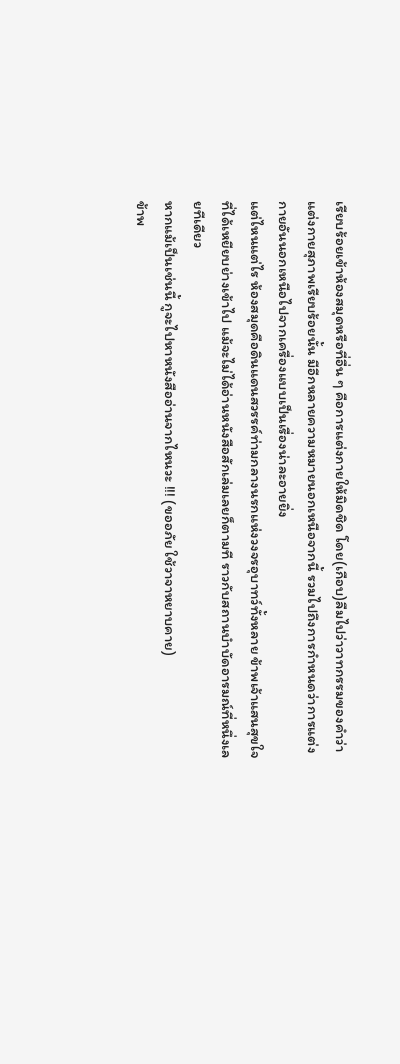เรียบร้อยเข้าห้องสมุดหรือที่อื่น ๆ คือการแต่งกายให้มิดชิด โดย(เกือบ)ลืมไปว่าวาทกรรมของคำว่าแต่งกายสุภาพเรียบร้อยนั้น มีอีกหลายความหมายนอกเหนือจากนี้ รวมไปถึงการกำหนดว่าการแต่งกายอันนอกเหนือไปจากเครื่องแบบเป็นเรื่องน่าละอายยิ่ง
แต่ไหนแต่ไร ห้องสมุดคือดินแดนสวรรค์ท่ามกลางนรกแห่งวงจรอุบาทว์ทั้งหลาย ข้าพเจ้าแสนสุขใจที่ได้เหยียบย่างเข้าไป แม้จะไม่ได้อ่านหนังสือสักเล่มเลยก็ตามที ราวกับสถานบำบัดอารมณ์ที่หนึ่งเลยทีเดียว
หากแม้เป็นเช่นนี้ กูจะไปหาหนังสืออ่านจากไหนวะ !!! (ขออภัย ใช้วาจาหยาบคาย)
ข้าพ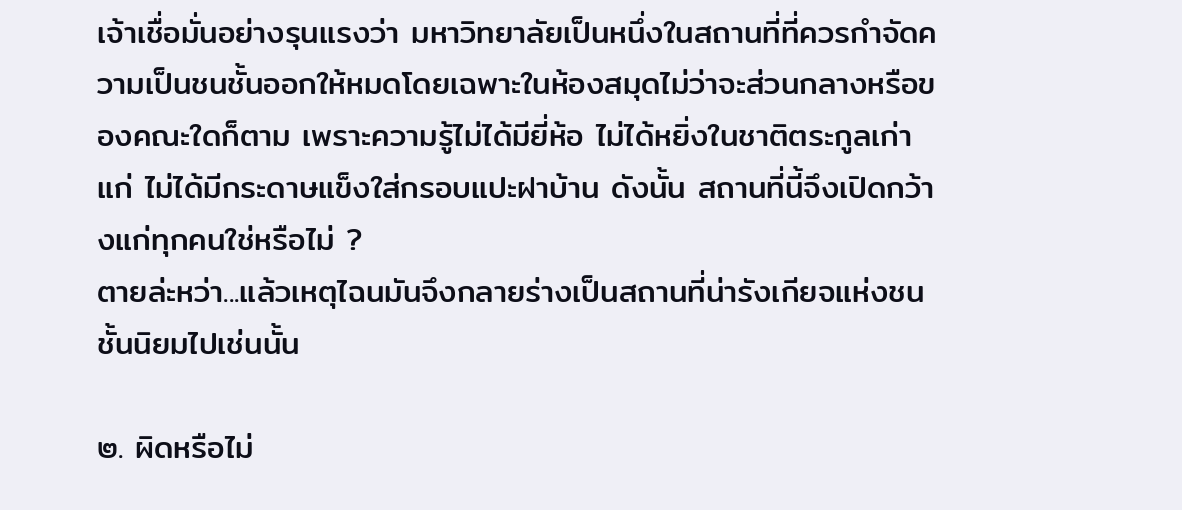เจ้าเชื่อมั่นอย่างรุนแรงว่า มหาวิทยาลัยเป็นหนึ่งในสถานที่ที่ควรกำจัดความเป็นชนชั้นออกให้หมดโดยเฉพาะในห้องสมุดไม่ว่าจะส่วนกลางหรือของคณะใดก็ตาม เพราะความรู้ไม่ได้มียี่ห้อ ไม่ได้หยิ่งในชาติตระกูลเก่าแก่ ไม่ได้มีกระดาษแข็งใส่กรอบแปะฝาบ้าน ดังนั้น สถานที่นี้จึงเปิดกว้างแก่ทุกคนใช่หรือไม่ ?
ตายล่ะหว่า...แล้วเหตุไฉนมันจึงกลายร่างเป็นสถานที่น่ารังเกียจแห่งชนชั้นนิยมไปเช่นนั้น

๒. ผิดหรือไม่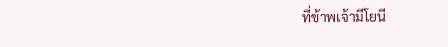ที่ข้าพเจ้ามีโยนี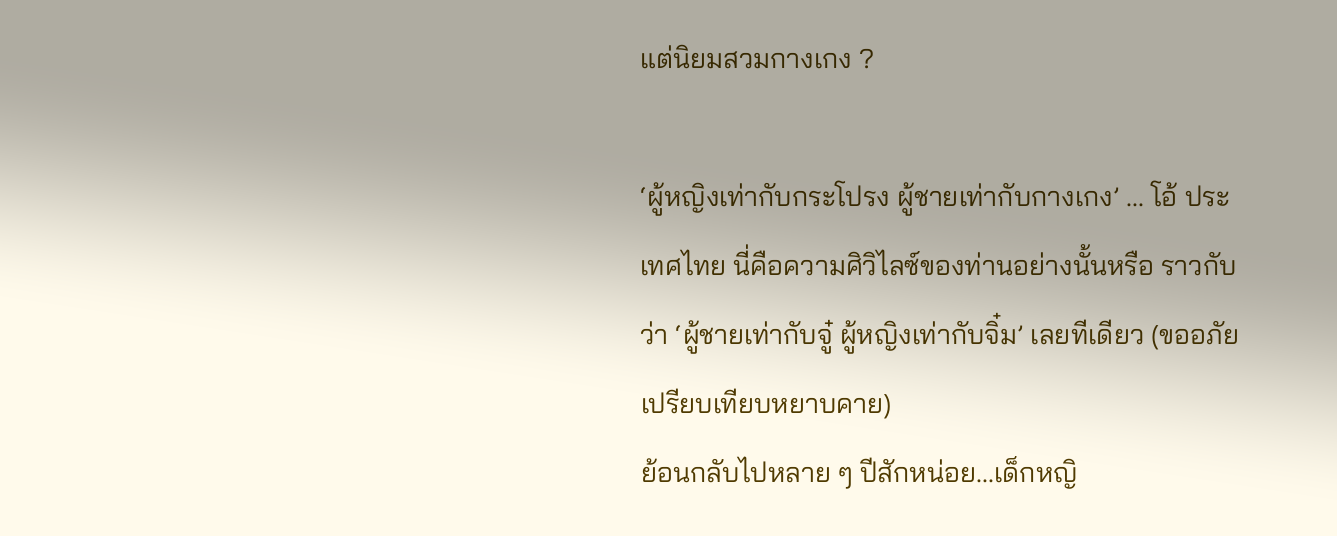แต่นิยมสวมกางเกง ?

‘ผู้หญิงเท่ากับกระโปรง ผู้ชายเท่ากับกางเกง’ ... โอ้ ประเทศไทย นี่คือความศิวิไลซ์ของท่านอย่างนั้นหรือ ราวกับว่า ‘ผู้ชายเท่ากับจู๋ ผู้หญิงเท่ากับจิ๋ม’ เลยทีเดียว (ขออภัย เปรียบเทียบหยาบคาย)
ย้อนกลับไปหลาย ๆ ปีสักหน่อย...เด็กหญิ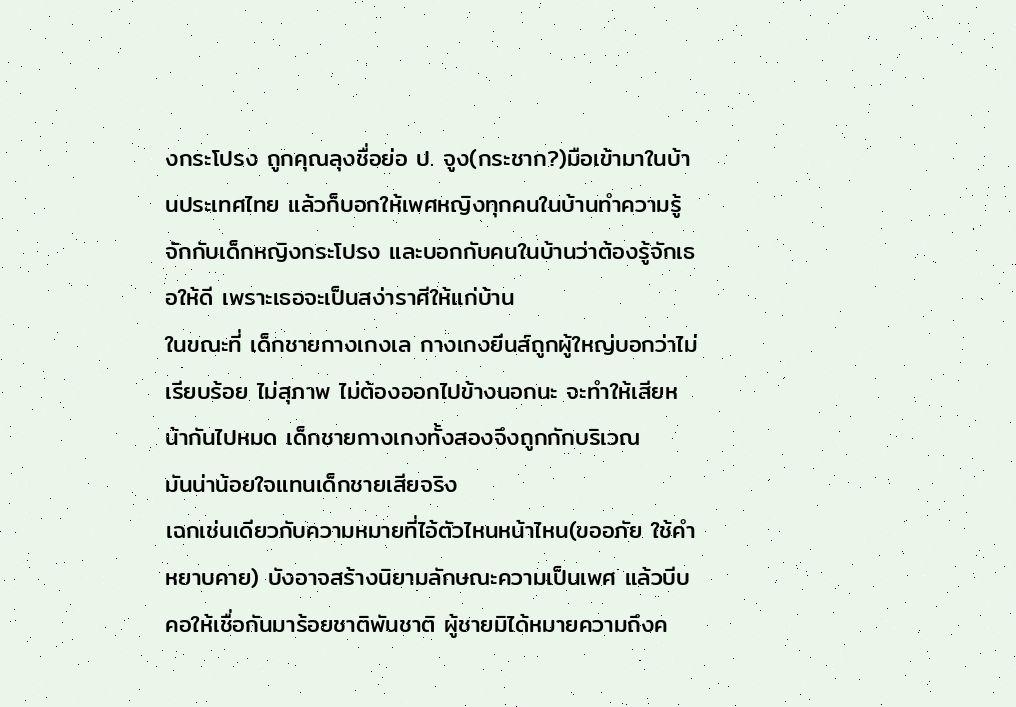งกระโปรง ถูกคุณลุงชื่อย่อ ป. จูง(กระชาก?)มือเข้ามาในบ้านประเทศไทย แล้วก็บอกให้เพศหญิงทุกคนในบ้านทำความรู้จักกับเด็กหญิงกระโปรง และบอกกับคนในบ้านว่าต้องรู้จักเธอให้ดี เพราะเธอจะเป็นสง่าราศีให้แก่บ้าน
ในขณะที่ เด็กชายกางเกงเล กางเกงยีนส์ถูกผู้ใหญ่บอกว่าไม่เรียบร้อย ไม่สุภาพ ไม่ต้องออกไปข้างนอกนะ จะทำให้เสียหน้ากันไปหมด เด็กชายกางเกงทั้งสองจึงถูกกักบริเวณ
มันน่าน้อยใจแทนเด็กชายเสียจริง
เฉกเช่นเดียวกับความหมายที่ไอ้ตัวไหนหน้าไหน(ขออภัย ใช้คำหยาบคาย) บังอาจสร้างนิยามลักษณะความเป็นเพศ แล้วบีบคอให้เชื่อกันมาร้อยชาติพันชาติ ผู้ชายมิได้หมายความถึงค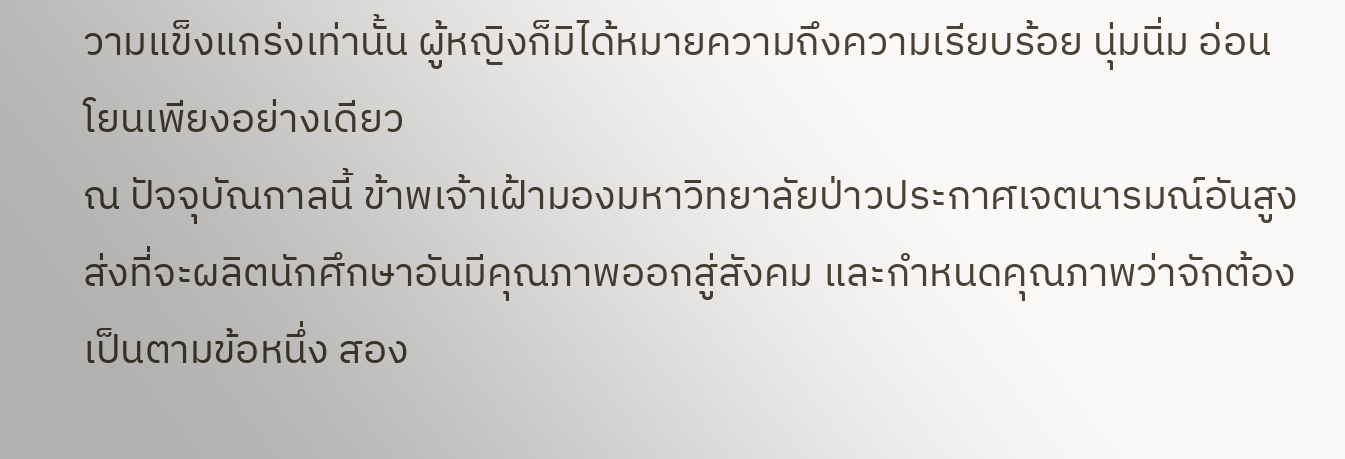วามแข็งแกร่งเท่านั้น ผู้หญิงก็มิได้หมายความถึงความเรียบร้อย นุ่มนิ่ม อ่อนโยนเพียงอย่างเดียว
ณ ปัจจุบัณกาลนี้ ข้าพเจ้าเฝ้ามองมหาวิทยาลัยป่าวประกาศเจตนารมณ์อันสูงส่งที่จะผลิตนักศึกษาอันมีคุณภาพออกสู่สังคม และกำหนดคุณภาพว่าจักต้องเป็นตามข้อหนึ่ง สอง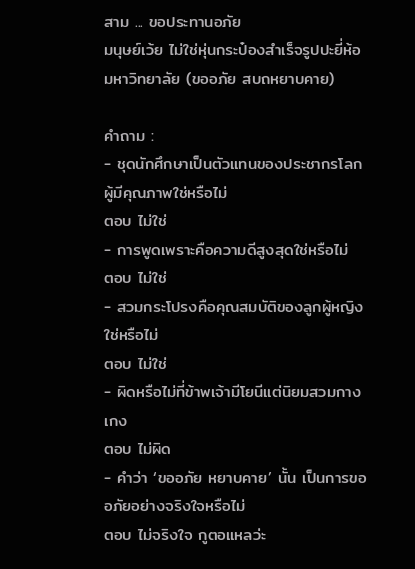สาม ... ขอประทานอภัย
มนุษย์เว้ย ไม่ใช่หุ่นกระป๋องสำเร็จรูปปะยี่ห้อมหาวิทยาลัย (ขออภัย สบถหยาบคาย)

คำถาม :
- ชุดนักศึกษาเป็นตัวแทนของประชากรโลกผู้มีคุณภาพใช่หรือไม่
ตอบ ไม่ใช่
- การพูดเพราะคือความดีสูงสุดใช่หรือไม่
ตอบ ไม่ใช่
- สวมกระโปรงคือคุณสมบัติของลูกผู้หญิงใช่หรือไม่
ตอบ ไม่ใช่
- ผิดหรือไม่ที่ข้าพเจ้ามีโยนีแต่นิยมสวมกางเกง
ตอบ ไม่ผิด
- คำว่า ‘ขออภัย หยาบคาย’ นั้น เป็นการขออภัยอย่างจริงใจหรือไม่
ตอบ ไม่จริงใจ กูตอแหลว่ะ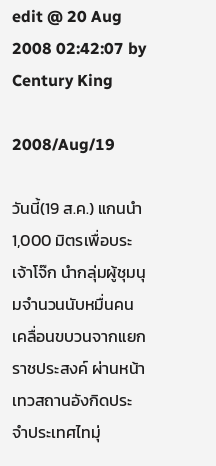edit @ 20 Aug 2008 02:42:07 by Century King

2008/Aug/19

วันนี้(19 ส.ค.) แกนนำ 1,000 มิตรเพื่อบระเจ้าโจ๊ก นำกลุ่มผู้ชุมนุมจำนวนนับหมื่นคน เคลื่อนขบวนจากแยกราชประสงค์ ผ่านหน้าเทวสถานอังกิดประจำประเทศไทมุ่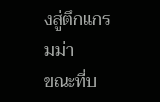งสู่ตึกแกรมม่า
ขณะที่บ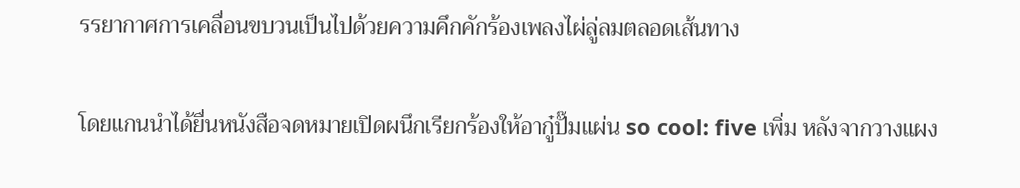รรยากาศการเคลื่อนขบวนเป็นไปด้วยความคึกคักร้องเพลงไผ่ลู่ลมตลอดเส้นทาง

โดยแกนนำได้ยื่นหนังสือจดหมายเปิดผนึกเรียกร้องให้อากู๋ปั๊มแผ่น so cool: five เพิ่ม หลังจากวางแผง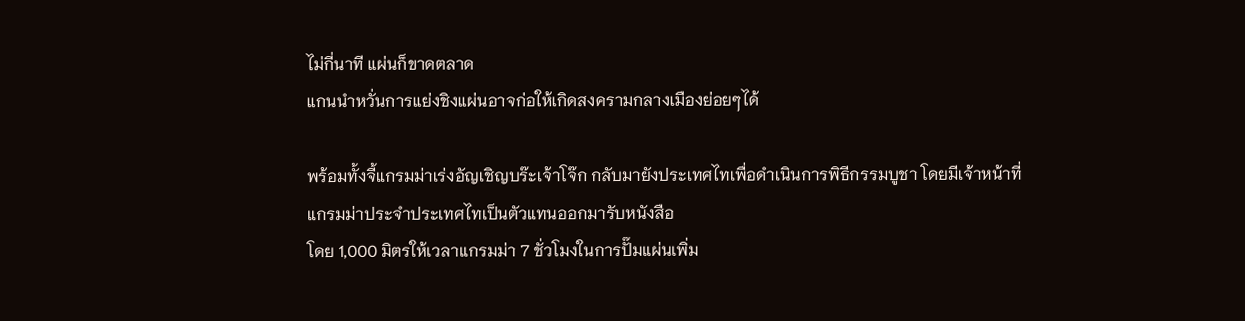ไม่กี่นาที แผ่นก็ขาดตลาด
แกนนำหวั่นการแย่งชิงแผ่นอาจก่อให้เกิดสงครามกลางเมืองย่อยๆได้

พร้อมทั้งจี้แกรมม่าเร่งอัญเชิญบร๊ะเจ้าโจ๊ก กลับมายังประเทศไทเพื่อดำเนินการพิธีกรรมบูชา โดยมีเจ้าหน้าที่แกรมม่าประจำประเทศไทเป็นตัวแทนออกมารับหนังสือ
โดย 1,000 มิตรให้เวลาแกรมม่า 7 ชั่วโมงในการปั๊มแผ่นเพิ่ม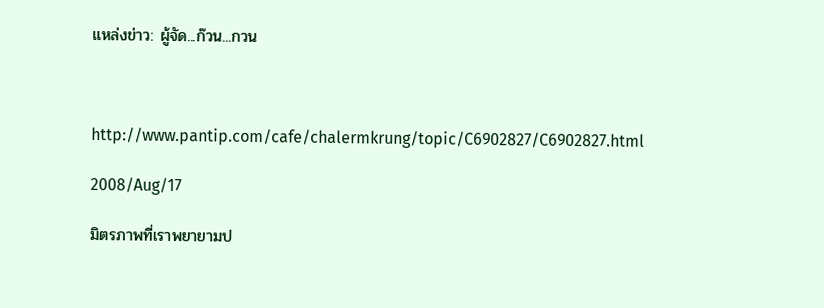แหล่งข่าว: ผู้จัด...ก๊วน...กวน



http://www.pantip.com/cafe/chalermkrung/topic/C6902827/C6902827.html

2008/Aug/17

มิตรภาพที่เราพยายามป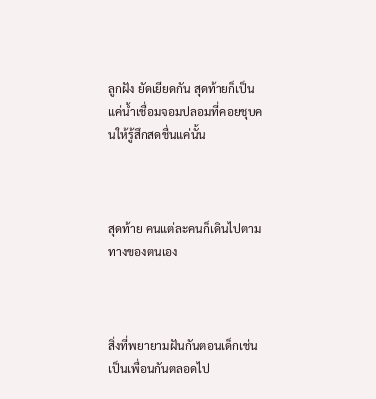ลูกฝัง ยัดเยียดกัน สุดท้ายก็เป็นแค่น้ำเชื่อมจอมปลอมที่คอยชุบคนให้รู้สึกสดชื่นแค่นั้น



สุดท้าย คนแต่ละคนก็เดินไปตามทางของตนเอง



สิ่งที่พยายามฝันกันตอนเด็กเช่น เป็นเพื่อนกันตลอดไป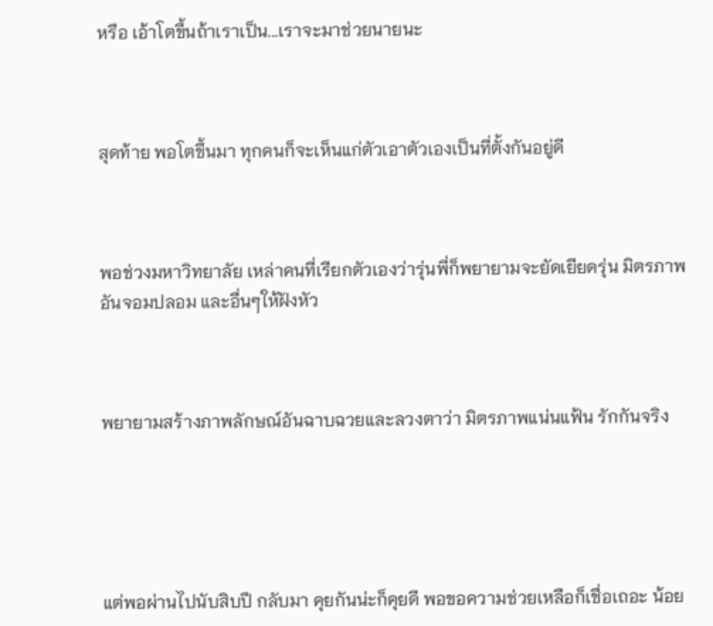หรือ เอ้าโตขึ้นถ้าเราเป็น...เราจะมาช่วยนายนะ



สุดท้าย พอโตขึ้นมา ทุกคนก็จะเห็นแก่ตัวเอาตัวเองเป็นที่ตั้งกันอยู่ดี



พอช่วงมหาวิทยาลัย เหล่าคนที่เรียกตัวเองว่ารุ่นพี่ก็พยายามจะยัดเยียดรุ่น มิตรภาพอันจอมปลอม และอื่นๆให้ฝังหัว



พยายามสร้างภาพลักษณ์อันฉาบฉวยและลวงตาว่า มิตรภาพแน่นแฟ้น รักกันจริง





แต่พอผ่านไปนับสิบปี กลับมา คุยกันน่ะก็คุยดี พอขอความช่วยเหลือก็เชื่อเถอะ น้อย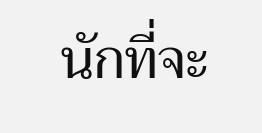นักที่จะ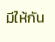มีให้กัน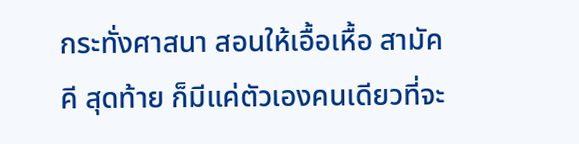กระทั่งศาสนา สอนให้เอื้อเหื้อ สามัคคี สุดท้าย ก็มีแค่ตัวเองคนเดียวที่จะ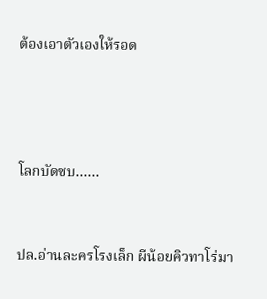ต้องเอาตัวเองให้รอด





โลกบัดซบ......



ปล.อ่านละครโรงเล็ก ผีน้อยคิวทาโร่มา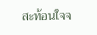สะท้อนใจจ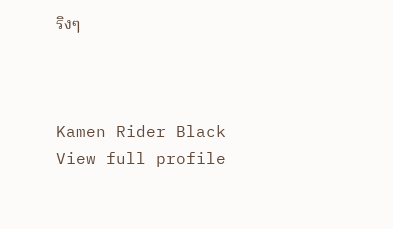ริงๆ



Kamen Rider Black
View full profile